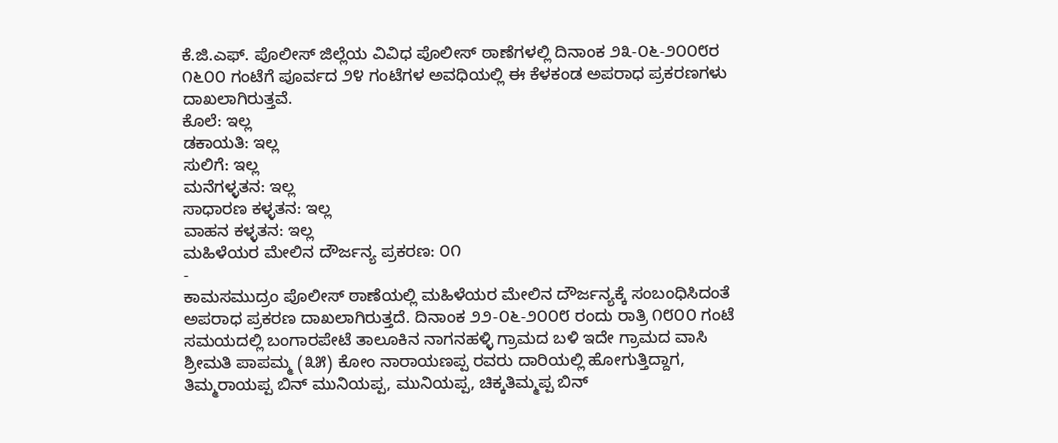ಕೆ.ಜಿ.ಎಫ್. ಪೊಲೀಸ್ ಜಿಲ್ಲೆಯ ವಿವಿಧ ಪೊಲೀಸ್ ಠಾಣೆಗಳಲ್ಲಿ ದಿನಾಂಕ ೨೩-೦೬-೨೦೦೮ರ ೧೬೦೦ ಗಂಟೆಗೆ ಪೂರ್ವದ ೨೪ ಗಂಟೆಗಳ ಅವಧಿಯಲ್ಲಿ ಈ ಕೆಳಕಂಡ ಅಪರಾಧ ಪ್ರಕರಣಗಳು ದಾಖಲಾಗಿರುತ್ತವೆ.
ಕೊಲೆ: ಇಲ್ಲ
ಡಕಾಯತಿ: ಇಲ್ಲ
ಸುಲಿಗೆ: ಇಲ್ಲ
ಮನೆಗಳ್ಳತನ: ಇಲ್ಲ
ಸಾಧಾರಣ ಕಳ್ಳತನ: ಇಲ್ಲ
ವಾಹನ ಕಳ್ಳತನ: ಇಲ್ಲ
ಮಹಿಳೆಯರ ಮೇಲಿನ ದೌರ್ಜನ್ಯ ಪ್ರಕರಣ: ೦೧
-
ಕಾಮಸಮುದ್ರಂ ಪೊಲೀಸ್ ಠಾಣೆಯಲ್ಲಿ ಮಹಿಳೆಯರ ಮೇಲಿನ ದೌರ್ಜನ್ಯಕ್ಕೆ ಸಂಬಂಧಿಸಿದಂತೆ ಅಪರಾಧ ಪ್ರಕರಣ ದಾಖಲಾಗಿರುತ್ತದೆ. ದಿನಾಂಕ ೨೨-೦೬-೨೦೦೮ ರಂದು ರಾತ್ರಿ ೧೮೦೦ ಗಂಟೆ ಸಮಯದಲ್ಲಿ ಬಂಗಾರಪೇಟೆ ತಾಲೂಕಿನ ನಾಗನಹಳ್ಳಿ ಗ್ರಾಮದ ಬಳಿ ಇದೇ ಗ್ರಾಮದ ವಾಸಿ ಶ್ರೀಮತಿ ಪಾಪಮ್ಮ (೩೫) ಕೋಂ ನಾರಾಯಣಪ್ಪ ರವರು ದಾರಿಯಲ್ಲಿ ಹೋಗುತ್ತಿದ್ದಾಗ, ತಿಮ್ಮರಾಯಪ್ಪ ಬಿನ್ ಮುನಿಯಪ್ಪ, ಮುನಿಯಪ್ಪ, ಚಿಕ್ಕತಿಮ್ಮಪ್ಪ ಬಿನ್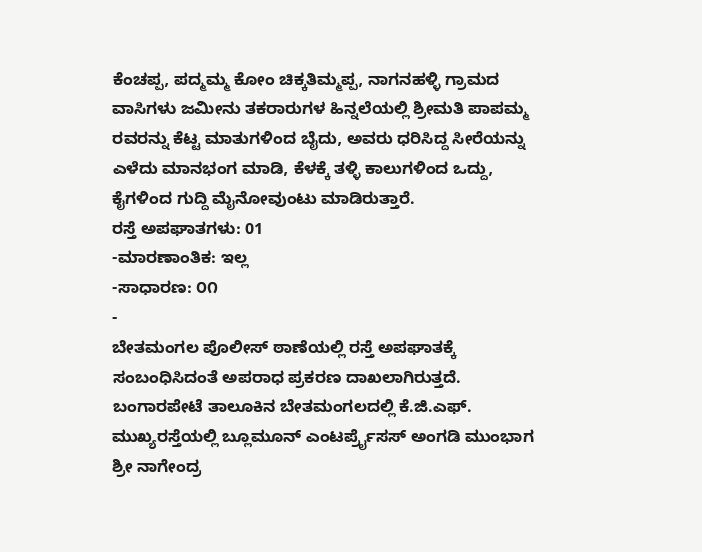ಕೆಂಚಪ್ಪ, ಪದ್ಮಮ್ಮ ಕೋಂ ಚಿಕ್ಕತಿಮ್ಮಪ್ಪ, ನಾಗನಹಳ್ಳಿ ಗ್ರಾಮದ ವಾಸಿಗಳು ಜಮೀನು ತಕರಾರುಗಳ ಹಿನ್ನಲೆಯಲ್ಲಿ ಶ್ರೀಮತಿ ಪಾಪಮ್ಮ ರವರನ್ನು ಕೆಟ್ಟ ಮಾತುಗಳಿಂದ ಬೈದು, ಅವರು ಧರಿಸಿದ್ದ ಸೀರೆಯನ್ನು ಎಳೆದು ಮಾನಭಂಗ ಮಾಡಿ, ಕೆಳಕ್ಕೆ ತಳ್ಳಿ ಕಾಲುಗಳಿಂದ ಒದ್ದು, ಕೈಗಳಿಂದ ಗುದ್ದಿ ಮೈನೋವುಂಟು ಮಾಡಿರುತ್ತಾರೆ.
ರಸ್ತೆ ಅಪಘಾತಗಳು: 01
-ಮಾರಣಾಂತಿಕ: ಇಲ್ಲ
-ಸಾಧಾರಣ: ೦೧
-
ಬೇತಮಂಗಲ ಪೊಲೀಸ್ ಠಾಣೆಯಲ್ಲಿ ರಸ್ತೆ ಅಪಘಾತಕ್ಕೆ ಸಂಬಂಧಿಸಿದಂತೆ ಅಪರಾಧ ಪ್ರಕರಣ ದಾಖಲಾಗಿರುತ್ತದೆ. ಬಂಗಾರಪೇಟೆ ತಾಲೂಕಿನ ಬೇತಮಂಗಲದಲ್ಲಿ ಕೆ.ಜಿ.ಎಫ್. ಮುಖ್ಯರಸ್ತೆಯಲ್ಲಿ ಬ್ಲೂಮೂನ್ ಎಂಟರ್ಪ್ರೈಸಸ್ ಅಂಗಡಿ ಮುಂಭಾಗ ಶ್ರೀ ನಾಗೇಂದ್ರ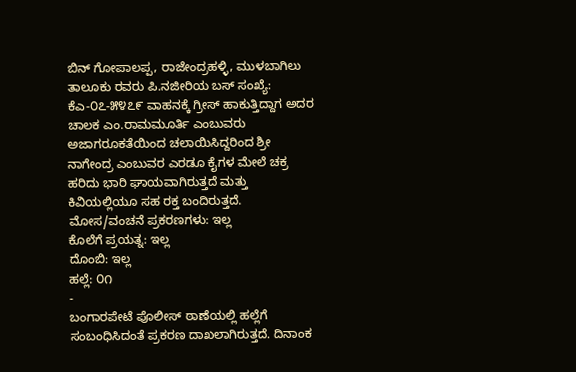ಬಿನ್ ಗೋಪಾಲಪ್ಪ, ರಾಜೇಂದ್ರಹಳ್ಳಿ, ಮುಳಬಾಗಿಲು ತಾಲೂಕು ರವರು ಪಿ.ನಜೀರಿಯ ಬಸ್ ಸಂಖ್ಯೆ: ಕೆಎ-೦೭-೫೪೭೯ ವಾಹನಕ್ಕೆ ಗ್ರೀಸ್ ಹಾಕುತ್ತಿದ್ದಾಗ ಅದರ ಚಾಲಕ ಎಂ.ರಾಮಮೂರ್ತಿ ಎಂಬುವರು ಅಜಾಗರೂಕತೆಯಿಂದ ಚಲಾಯಿಸಿದ್ದರಿಂದ ಶ್ರೀ ನಾಗೇಂದ್ರ ಎಂಬುವರ ಎರಡೂ ಕೈಗಳ ಮೇಲೆ ಚಕ್ರ ಹರಿದು ಭಾರಿ ಘಾಯವಾಗಿರುತ್ತದೆ ಮತ್ತು ಕಿವಿಯಲ್ಲಿಯೂ ಸಹ ರಕ್ತ ಬಂದಿರುತ್ತದೆ.
ಮೋಸ/ವಂಚನೆ ಪ್ರಕರಣಗಳು: ಇಲ್ಲ
ಕೊಲೆಗೆ ಪ್ರಯತ್ನ: ಇಲ್ಲ
ದೊಂಬಿ: ಇಲ್ಲ
ಹಲ್ಲೆ: ೦೧
-
ಬಂಗಾರಪೇಟೆ ಪೊಲೀಸ್ ಠಾಣೆಯಲ್ಲಿ ಹಲ್ಲೆಗೆ ಸಂಬಂಧಿಸಿದಂತೆ ಪ್ರಕರಣ ದಾಖಲಾಗಿರುತ್ತದೆ. ದಿನಾಂಕ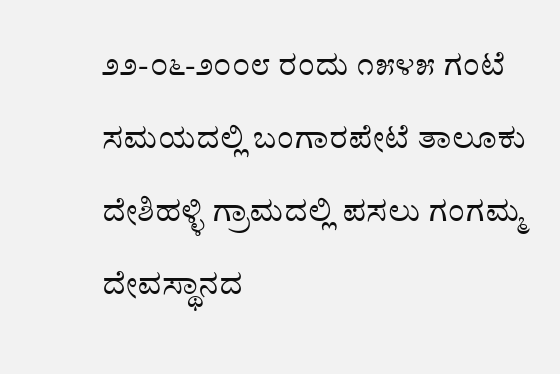೨೨-೦೬-೨೦೦೮ ರಂದು ೧೫೪೫ ಗಂಟೆ ಸಮಯದಲ್ಲಿ ಬಂಗಾರಪೇಟೆ ತಾಲೂಕು ದೇಶಿಹಳ್ಳಿ ಗ್ರಾಮದಲ್ಲಿ ಪಸಲು ಗಂಗಮ್ಮ ದೇವಸ್ಥಾನದ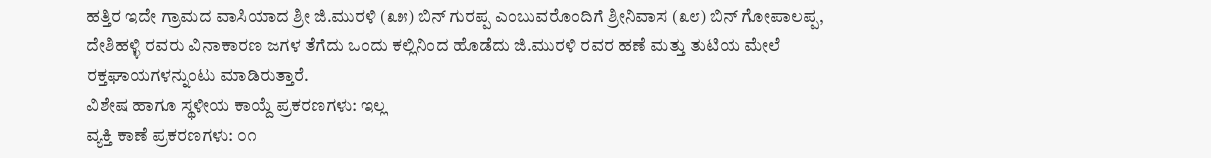ಹತ್ತಿರ ಇದೇ ಗ್ರಾಮದ ವಾಸಿಯಾದ ಶ್ರೀ ಜಿ.ಮುರಳಿ (೩೫) ಬಿನ್ ಗುರಪ್ಪ ಎಂಬುವರೊಂದಿಗೆ ಶ್ರೀನಿವಾಸ (೩೮) ಬಿನ್ ಗೋಪಾಲಪ್ಪ, ದೇಶಿಹಳ್ಳಿ ರವರು ವಿನಾಕಾರಣ ಜಗಳ ತೆಗೆದು ಒಂದು ಕಲ್ಲಿನಿಂದ ಹೊಡೆದು ಜಿ.ಮುರಳಿ ರವರ ಹಣೆ ಮತ್ತು ತುಟಿಯ ಮೇಲೆ ರಕ್ತಘಾಯಗಳನ್ನುಂಟು ಮಾಡಿರುತ್ತಾರೆ.
ವಿಶೇಷ ಹಾಗೂ ಸ್ಥಳೀಯ ಕಾಯ್ದೆ ಪ್ರಕರಣಗಳು: ಇಲ್ಲ
ವ್ಯಕ್ತಿ ಕಾಣೆ ಪ್ರಕರಣಗಳು: ೦೧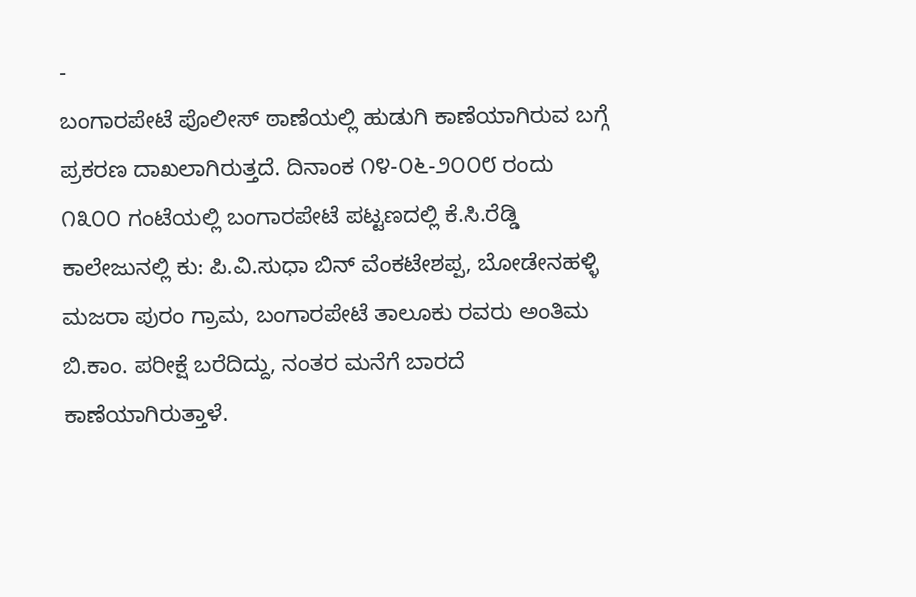-
ಬಂಗಾರಪೇಟೆ ಪೊಲೀಸ್ ಠಾಣೆಯಲ್ಲಿ ಹುಡುಗಿ ಕಾಣೆಯಾಗಿರುವ ಬಗ್ಗೆ ಪ್ರಕರಣ ದಾಖಲಾಗಿರುತ್ತದೆ. ದಿನಾಂಕ ೧೪-೦೬-೨೦೦೮ ರಂದು ೧೩೦೦ ಗಂಟೆಯಲ್ಲಿ ಬಂಗಾರಪೇಟೆ ಪಟ್ಟಣದಲ್ಲಿ ಕೆ.ಸಿ.ರೆಡ್ಡಿ ಕಾಲೇಜುನಲ್ಲಿ ಕು: ಪಿ.ವಿ.ಸುಧಾ ಬಿನ್ ವೆಂಕಟೇಶಪ್ಪ, ಬೋಡೇನಹಳ್ಳಿ ಮಜರಾ ಪುರಂ ಗ್ರಾಮ, ಬಂಗಾರಪೇಟೆ ತಾಲೂಕು ರವರು ಅಂತಿಮ ಬಿ.ಕಾಂ. ಪರೀಕ್ಷೆ ಬರೆದಿದ್ದು, ನಂತರ ಮನೆಗೆ ಬಾರದೆ ಕಾಣೆಯಾಗಿರುತ್ತಾಳೆ.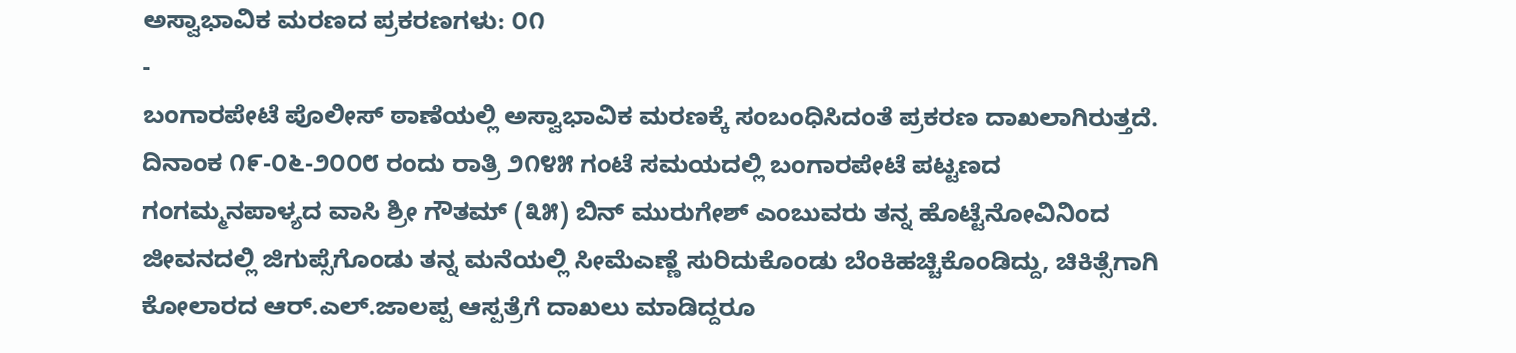ಅಸ್ವಾಭಾವಿಕ ಮರಣದ ಪ್ರಕರಣಗಳು: ೦೧
-
ಬಂಗಾರಪೇಟೆ ಪೊಲೀಸ್ ಠಾಣೆಯಲ್ಲಿ ಅಸ್ವಾಭಾವಿಕ ಮರಣಕ್ಕೆ ಸಂಬಂಧಿಸಿದಂತೆ ಪ್ರಕರಣ ದಾಖಲಾಗಿರುತ್ತದೆ. ದಿನಾಂಕ ೧೯-೦೬-೨೦೦೮ ರಂದು ರಾತ್ರಿ ೨೧೪೫ ಗಂಟೆ ಸಮಯದಲ್ಲಿ ಬಂಗಾರಪೇಟೆ ಪಟ್ಟಣದ ಗಂಗಮ್ಮನಪಾಳ್ಯದ ವಾಸಿ ಶ್ರೀ ಗೌತಮ್ (೩೫) ಬಿನ್ ಮುರುಗೇಶ್ ಎಂಬುವರು ತನ್ನ ಹೊಟ್ಟೆನೋವಿನಿಂದ ಜೀವನದಲ್ಲಿ ಜಿಗುಪ್ಸೆಗೊಂಡು ತನ್ನ ಮನೆಯಲ್ಲಿ ಸೀಮೆಎಣ್ಣೆ ಸುರಿದುಕೊಂಡು ಬೆಂಕಿಹಚ್ಚಿಕೊಂಡಿದ್ದು, ಚಿಕಿತ್ಸೆಗಾಗಿ ಕೋಲಾರದ ಆರ್.ಎಲ್.ಜಾಲಪ್ಪ ಆಸ್ಪತ್ರೆಗೆ ದಾಖಲು ಮಾಡಿದ್ದರೂ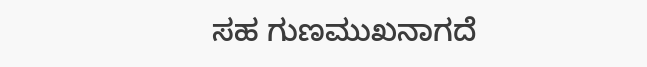ಸಹ ಗುಣಮುಖನಾಗದೆ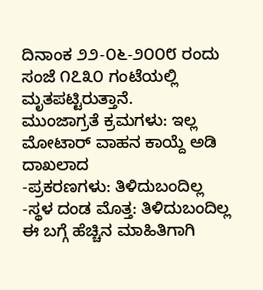ದಿನಾಂಕ ೨೨-೦೬-೨೦೦೮ ರಂದು ಸಂಜೆ ೧೭೩೦ ಗಂಟೆಯಲ್ಲಿ ಮೃತಪಟ್ಟಿರುತ್ತಾನೆ.
ಮುಂಜಾಗ್ರತೆ ಕ್ರಮಗಳು: ಇಲ್ಲ
ಮೋಟಾರ್ ವಾಹನ ಕಾಯ್ದೆ ಅಡಿ ದಾಖಲಾದ
-ಪ್ರಕರಣಗಳು: ತಿಳಿದುಬಂದಿಲ್ಲ
-ಸ್ಥಳ ದಂಡ ಮೊತ್ತ: ತಿಳಿದುಬಂದಿಲ್ಲ
ಈ ಬಗ್ಗೆ ಹೆಚ್ಚಿನ ಮಾಹಿತಿಗಾಗಿ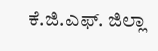ಕೆ.ಜಿ.ಎಫ್. ಜಿಲ್ಲಾ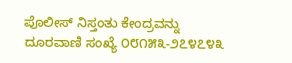ಪೊಲೀಸ್ ನಿಸ್ತಂತು ಕೇಂದ್ರವನ್ನು ದೂರವಾಣಿ ಸಂಖ್ಯೆ ೦೮೧೫೩-೨೭೪೭೪೩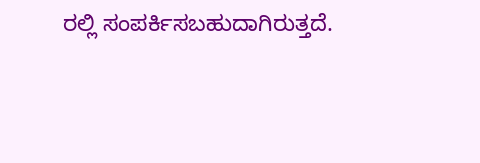ರಲ್ಲಿ ಸಂಪರ್ಕಿಸಬಹುದಾಗಿರುತ್ತದೆ.